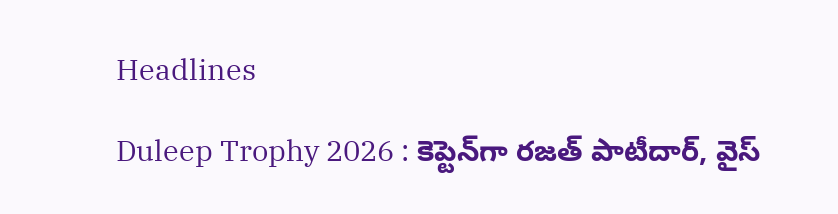Headlines

Duleep Trophy 2026 : కెప్టెన్‌గా రజత్ పాటీదార్, వైస్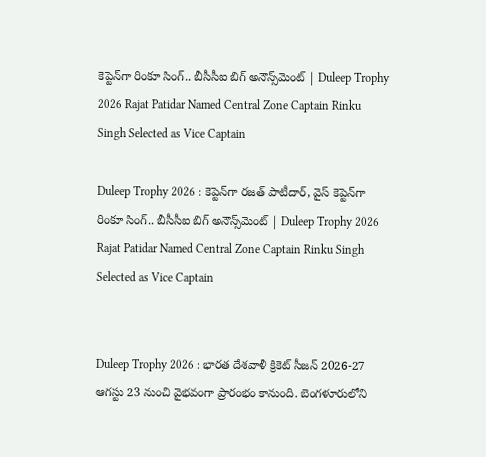కెప్టెన్‌గా రింకూ సింగ్.. బీసీసీఐ బిగ్ అనౌన్స్‌మెంట్ | Duleep Trophy 2026 Rajat Patidar Named Central Zone Captain Rinku Singh Selected as Vice Captain

Duleep Trophy 2026 : కెప్టెన్‌గా రజత్ పాటీదార్, వైస్ కెప్టెన్‌గా రింకూ సింగ్.. బీసీసీఐ బిగ్ అనౌన్స్‌మెంట్ | Duleep Trophy 2026 Rajat Patidar Named Central Zone Captain Rinku Singh Selected as Vice Captain


Duleep Trophy 2026 : భారత దేశవాళీ క్రికెట్ సీజన్ 2026-27 ఆగస్టు 23 నుంచి వైభవంగా ప్రారంభం కానుంది. బెంగళూరులోని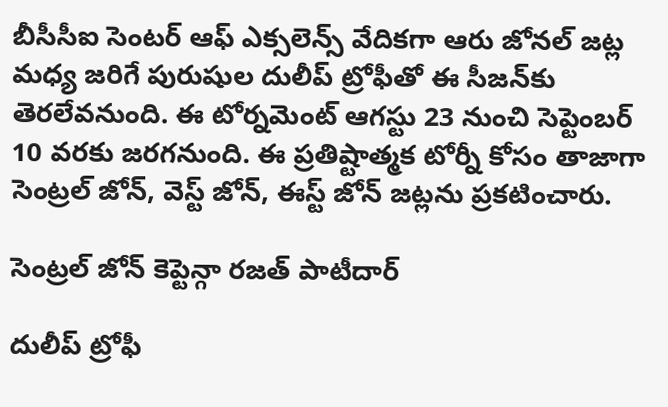బీసీసీఐ సెంటర్ ఆఫ్ ఎక్సలెన్స్ వేదికగా ఆరు జోనల్ జట్ల మధ్య జరిగే పురుషుల దులీప్ ట్రోఫీతో ఈ సీజన్‌కు తెరలేవనుంది. ఈ టోర్నమెంట్ ఆగస్టు 23 నుంచి సెప్టెంబర్ 10 వరకు జరగనుంది. ఈ ప్రతిష్టాత్మక టోర్నీ కోసం తాజాగా సెంట్రల్ జోన్, వెస్ట్ జోన్, ఈస్ట్ జోన్ జట్లను ప్రకటించారు.

సెంట్రల్ జోన్ కెప్టెన్గా రజత్ పాటీదార్

దులీప్ ట్రోఫీ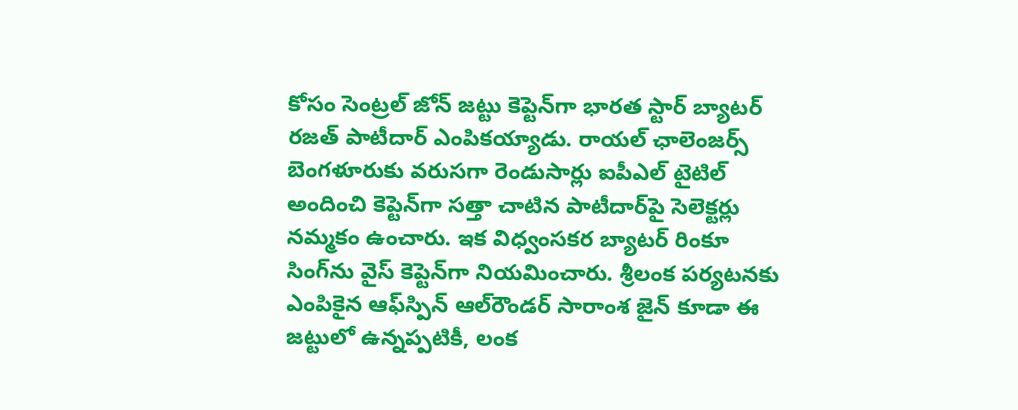కోసం సెంట్రల్ జోన్ జట్టు కెప్టెన్‌గా భారత స్టార్ బ్యాటర్ రజత్ పాటీదార్ ఎంపికయ్యాడు. రాయల్ ఛాలెంజర్స్ బెంగళూరుకు వరుసగా రెండుసార్లు ఐపీఎల్ టైటిల్ అందించి కెప్టెన్‌గా సత్తా చాటిన పాటీదార్‌పై సెలెక్టర్లు నమ్మకం ఉంచారు. ఇక విధ్వంసకర బ్యాటర్ రింకూ సింగ్‌ను వైస్ కెప్టెన్‌గా నియమించారు. శ్రీలంక పర్యటనకు ఎంపికైన ఆఫ్‌స్పిన్ ఆల్‌రౌండర్ సారాంశ జైన్ కూడా ఈ జట్టులో ఉన్నప్పటికీ, లంక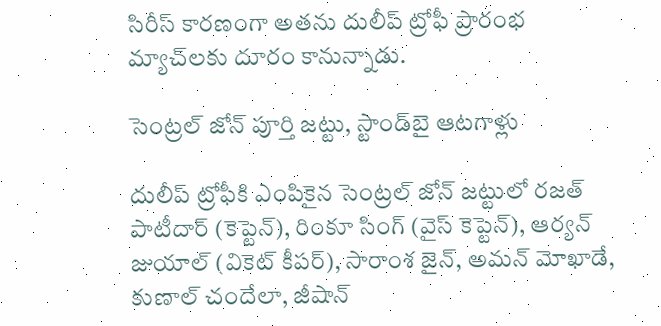సిరీస్ కారణంగా అతను దులీప్ ట్రోఫీ ప్రారంభ మ్యాచ్‌లకు దూరం కానున్నాడు.

సెంట్రల్ జోన్ పూర్తి జట్టు, స్టాండ్‌బై ఆటగాళ్లు

దులీప్ ట్రోఫీకి ఎంపికైన సెంట్రల్ జోన్ జట్టులో రజత్ పాటీదార్ (కెప్టెన్), రింకూ సింగ్ (వైస్ కెప్టెన్), ఆర్యన్ జుయాల్ (వికెట్ కీపర్), సారాంశ జైన్, అమన్ మోఖాడే, కుణాల్ చందేలా, జీషాన్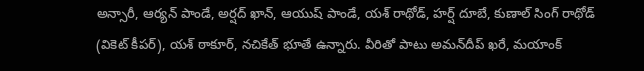అన్సారీ, ఆర్యన్ పాండే, అర్షద్ ఖాన్, ఆయుష్ పాండే, యశ్ రాథోడ్, హర్ష్ దూబే, కుణాల్ సింగ్ రాథోడ్ (వికెట్ కీపర్), యశ్ ఠాకూర్, నచికేత్ భూతే ఉన్నారు. వీరితో పాటు అమన్‌దీప్ ఖరే, మయాంక్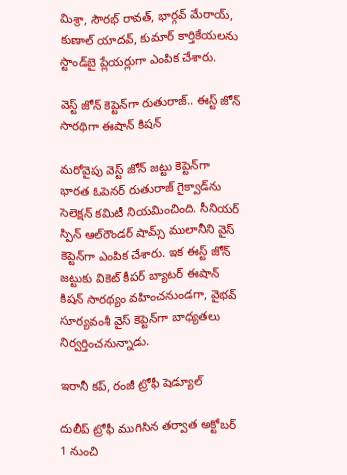మిశ్రా, సౌరభ్ రావత్, భార్గవ్ మేరాయ్, కుణాల్ యాదవ్, కుమార్ కార్తికేయలను స్టాండ్‌బై ప్లేయర్లుగా ఎంపిక చేశారు.

వెస్ట్ జోన్ కెప్టెన్‌గా రుతురాజ్.. ఈస్ట్ జోన్ సారథిగా ఈషాన్ కిషన్

మరోవైపు వెస్ట్ జోన్ జట్టు కెప్టెన్‌గా భారత ఓపెనర్ రుతురాజ్ గైక్వాడ్‌ను సెలెక్షన్ కమిటీ నియమించింది. సీనియర్ స్పిన్ ఆల్‌రౌండర్ షామ్స్ ములానీని వైస్ కెప్టెన్‌గా ఎంపిక చేశారు. ఇక ఈస్ట్ జోన్ జట్టుకు వికెట్ కీపర్ బ్యాటర్ ఈషాన్ కిషన్ సారథ్యం వహించనుండగా, వైభవ్ సూర్యవంశీ వైస్ కెప్టెన్‌గా బాధ్యతలు నిర్వర్తించనున్నాడు.

ఇరానీ కప్, రంజీ ట్రోఫీ షెడ్యూల్

దులీప్ ట్రోఫీ ముగిసిన తర్వాత అక్టోబర్ 1 నుంచి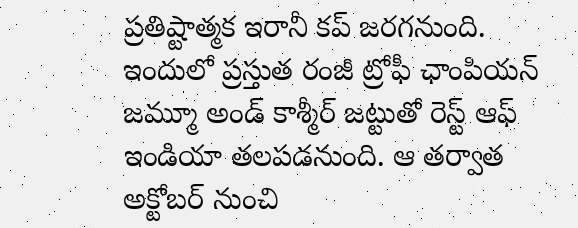ప్రతిష్టాత్మక ఇరానీ కప్ జరగనుంది. ఇందులో ప్రస్తుత రంజీ ట్రోఫీ ఛాంపియన్ జమ్మూ అండ్ కాశ్మీర్ జట్టుతో రెస్ట్ ఆఫ్ ఇండియా తలపడనుంది. ఆ తర్వాత అక్టోబర్ నుంచి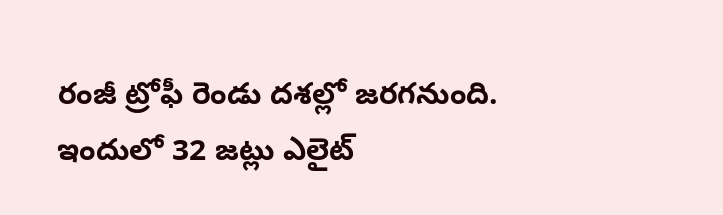రంజీ ట్రోఫీ రెండు దశల్లో జరగనుంది. ఇందులో 32 జట్లు ఎలైట్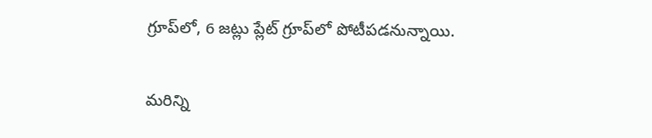గ్రూప్‌లో, 6 జట్లు ప్లేట్ గ్రూప్‌లో పోటీపడనున్నాయి.

మరిన్ని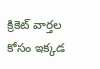క్రికెట్ వార్తల కోసం ఇక్కడ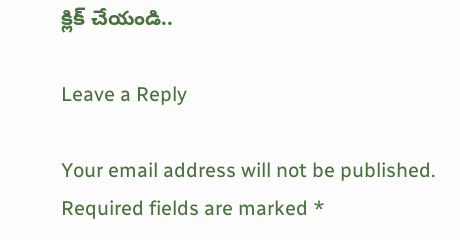క్లిక్ చేయండి..

Leave a Reply

Your email address will not be published. Required fields are marked *